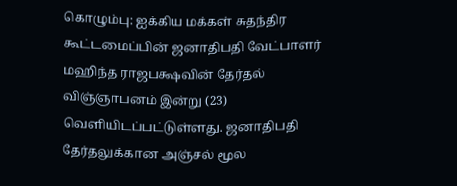கொழும்பு: ஐக்கிய மக்கள் சுதந்திர கூட்டமைப்பின் ஜனாதிபதி வேட்பாளர் மஹிந்த ராஜபக்ஷவின் தேர்தல் விஞ்ஞாபனம் இன்று (23) வெளியிடப்பட்டுள்ளது. ஜனாதிபதி தேர்தலுக்கான அஞ்சல் மூல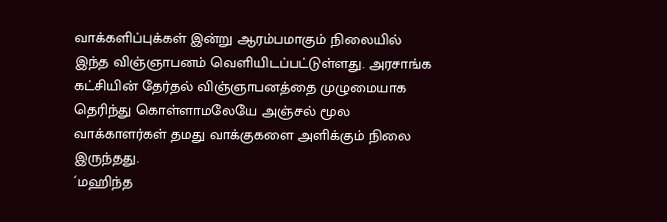வாக்களிப்புக்கள் இன்று ஆரம்பமாகும் நிலையில் இந்த விஞ்ஞாபனம் வெளியிடப்பட்டுள்ளது. அரசாங்க கட்சியின் தேர்தல் விஞ்ஞாபனத்தை முழுமையாக தெரிந்து கொள்ளாமலேயே அஞ்சல் மூல வாக்காளர்கள் தமது வாக்குகளை அளிக்கும் நிலை இருந்தது.
´மஹிந்த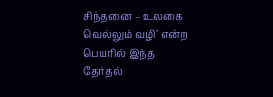சிந்தனை – உலகை வெல்லும் வழி´ என்ற பெயரில் இந்த தேர்தல்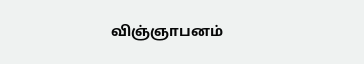விஞ்ஞாபனம்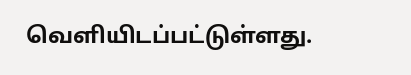வெளியிடப்பட்டுள்ளது.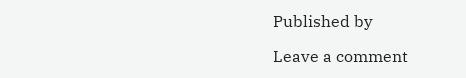Published by

Leave a comment